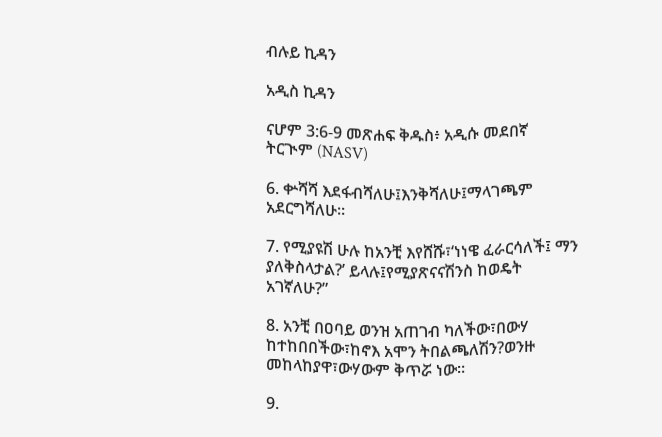ብሉይ ኪዳን

አዲስ ኪዳን

ናሆም 3:6-9 መጽሐፍ ቅዱስ፥ አዲሱ መደበኛ ትርጒም (NASV)

6. ቍሻሻ እደፋብሻለሁ፤እንቅሻለሁ፤ማላገጫም አደርግሻለሁ።

7. የሚያዩሽ ሁሉ ከአንቺ እየሸሹ፣‘ነነዌ ፈራርሳለች፤ ማን ያለቅስላታል?’ ይላሉ፤የሚያጽናናሽንስ ከወዴት አገኛለሁ?”

8. አንቺ በዐባይ ወንዝ አጠገብ ካለችው፣በውሃ ከተከበበችው፣ከኖእ አሞን ትበልጫለሽን?ወንዙ መከላከያዋ፣ውሃውም ቅጥሯ ነው።

9.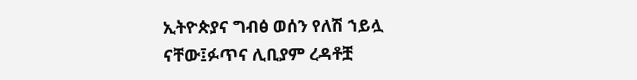ኢትዮጵያና ግብፅ ወሰን የለሽ ኀይሏ ናቸው፤ፉጥና ሊቢያም ረዳቶቿ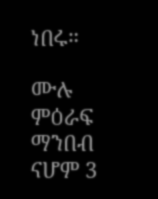ነበሩ።

ሙሉ ምዕራፍ ማንበብ ናሆም 3